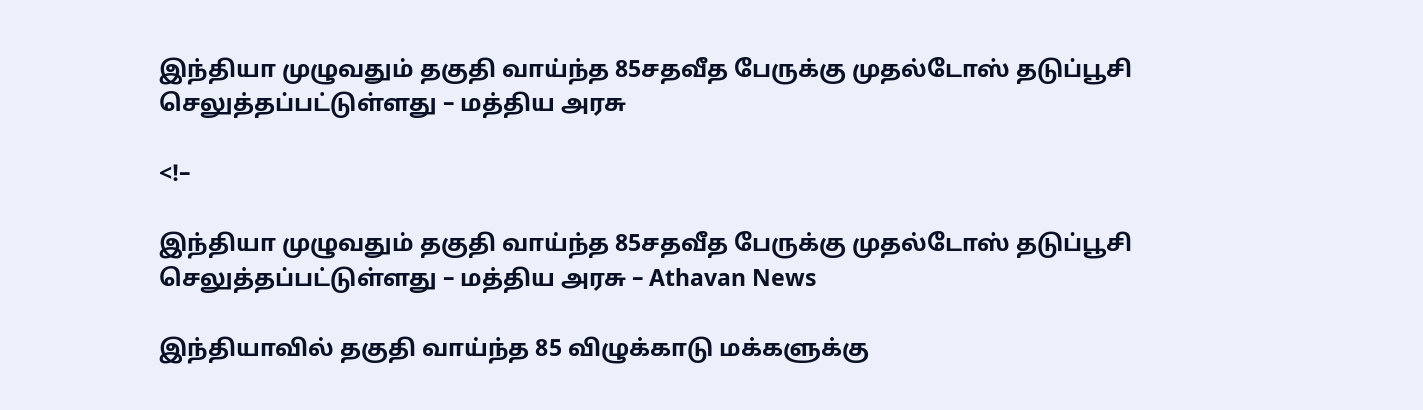இந்தியா முழுவதும் தகுதி வாய்ந்த 85சதவீத பேருக்கு முதல்டோஸ் தடுப்பூசி  செலுத்தப்பட்டுள்ளது – மத்திய அரசு

<!–

இந்தியா முழுவதும் தகுதி வாய்ந்த 85சதவீத பேருக்கு முதல்டோஸ் தடுப்பூசி  செலுத்தப்பட்டுள்ளது – மத்திய அரசு – Athavan News

இந்தியாவில் தகுதி வாய்ந்த 85 விழுக்காடு மக்களுக்கு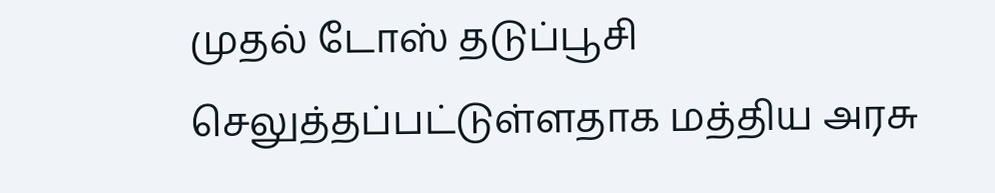முதல் டோஸ் தடுப்பூசி செலுத்தப்பட்டுள்ளதாக மத்திய அரசு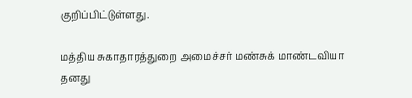குறிப்பிட்டுள்ளது.

மத்திய சுகாதாரத்துறை அமைச்சர் மண்சுக் மாண்டவியா தனது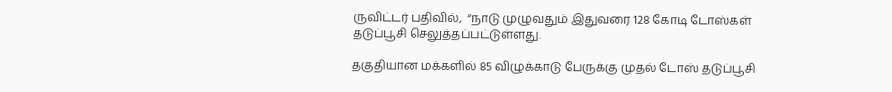ருவிட்டர் பதிவில்,  “நாடு முழுவதும் இதுவரை 128 கோடி டோஸ்கள் தடுப்பூசி செலுத்தப்பட்டுள்ளது.

தகுதியான மக்களில் 85 விழுக்காடு பேருக்கு முதல் டோஸ் தடுப்பூசி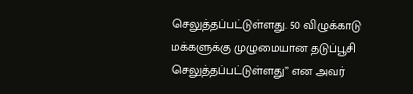செலுத்தப்பட்டுள்ளது. 50 விழுக்காடு மக்களுக்கு முழுமையான தடுப்பூசி செலுத்தப்பட்டுள்ளது” என அவர்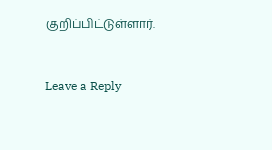குறிப்பிட்டுள்ளார்.


Leave a Reply